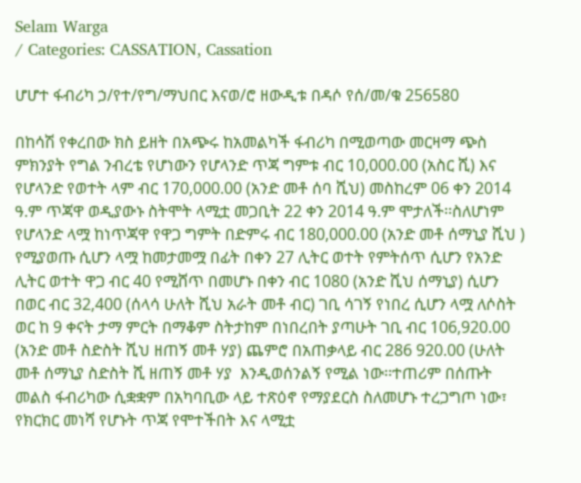Selam Warga
/ Categories: CASSATION, Cassation

ሆሆተ ፋብሪካ ኃ/የተ/የግ/ማህበር እናወ/ሮ ዘውዲቱ በዳሶ የሰ/መ/ቁ 256580

በከሳሽ የቀረበው ክስ ይዘት በአጭሩ ከአመልካች ፋብሪካ በሚወጣው መርዛማ ጭስ ምክንያት የግል ንብረቴ የሆነውን የሆላንድ ጥጃ ግምቱ ብር 10,000.00 (አስር ሺ) እና የሆላንድ የወተት ላም ብር 170,000.00 (አንድ መቶ ሰባ ሺህ) መስከረም 06 ቀን 2014 ዓ.ም ጥጃዋ ወዲያውኑ ስትሞት ላሚቷ መጋቢት 22 ቀን 2014 ዓ.ም ሞታለች፡፡ስለሆነም የሆላንድ ላሟ ከነጥጃዋ የዋጋ ግምት በድምሩ ብር 180,000.00 (አንድ መቶ ሰማኒያ ሺህ ) የሚያወጡ ሲሆን ላሟ ከመታመሟ በፊት በቀን 27 ሊትር ወተት የምትሰጥ ሲሆን የአንድ ሊትር ወተት ዋጋ ብር 40 የሚሸጥ በመሆኑ በቀን ብር 1080 (አንድ ሺህ ሰማኒያ) ሲሆን በወር ብር 32‚400 (ሰላሳ ሁለት ሺህ አራት መቶ ብር) ገቢ ሳገኝ የነበረ ሲሆን ላሟ ለሶስት ወር ከ 9 ቀናት ታማ ምርት በማቆም ስትታከም በነበረበት ያጣሁት ገቢ ብር 106,920.00 (አንድ መቶ ስድስት ሺህ ዘጠኝ መቶ ሃያ) ጨምሮ በአጠቃላይ ብር 286 920.00 (ሁለት መቶ ሰማኒያ ስድስት ሺ ዘጠኝ መቶ ሃያ  እንዲወሰንልኝ የሚል ነው፡፡ተጠሪም በሰጡት መልስ ፋብሪካው ሲቋቋም በአካባቢው ላይ ተጽዕኖ የማያደርስ ስለመሆኑ ተረጋግጦ ነው፣ የክርክር መነሻ የሆኑት ጥጃ የሞተችበት እና ላሚቷ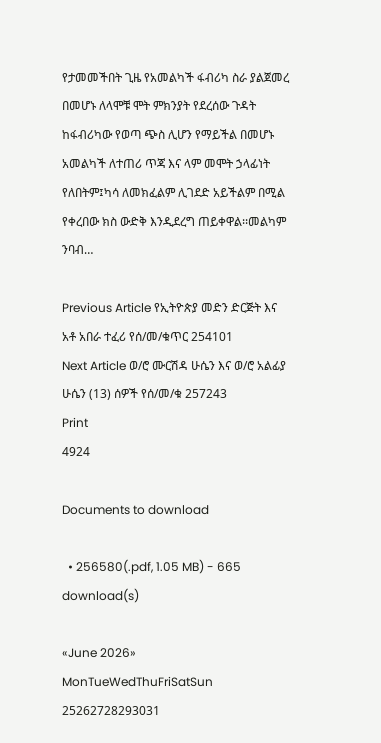የታመመችበት ጊዜ የአመልካች ፋብሪካ ስራ ያልጀመረ በመሆኑ ለላሞቹ ሞት ምክንያት የደረሰው ጉዳት ከፋብሪካው የወጣ ጭስ ሊሆን የማይችል በመሆኑ አመልካች ለተጠሪ ጥጃ እና ላም መሞት ኃላፊነት የለበትም፤ካሳ ለመክፈልም ሊገደድ አይችልም በሚል የቀረበው ክስ ውድቅ እንዲደረግ ጠይቀዋል፡፡መልካም ንባብ…

Previous Article የኢትዮጵያ መድን ድርጅት እና አቶ አበራ ተፈሪ የሰ/መ/ቁጥር 254101
Next Article ወ/ሮ ሙርሽዳ ሁሴን እና ወ/ሮ አልፊያ ሁሴን (13) ሰዎች የሰ/መ/ቁ 257243
Print
4924

Documents to download

  • 256580(.pdf, 1.05 MB) - 665 download(s)

«June 2026»
MonTueWedThuFriSatSun
25262728293031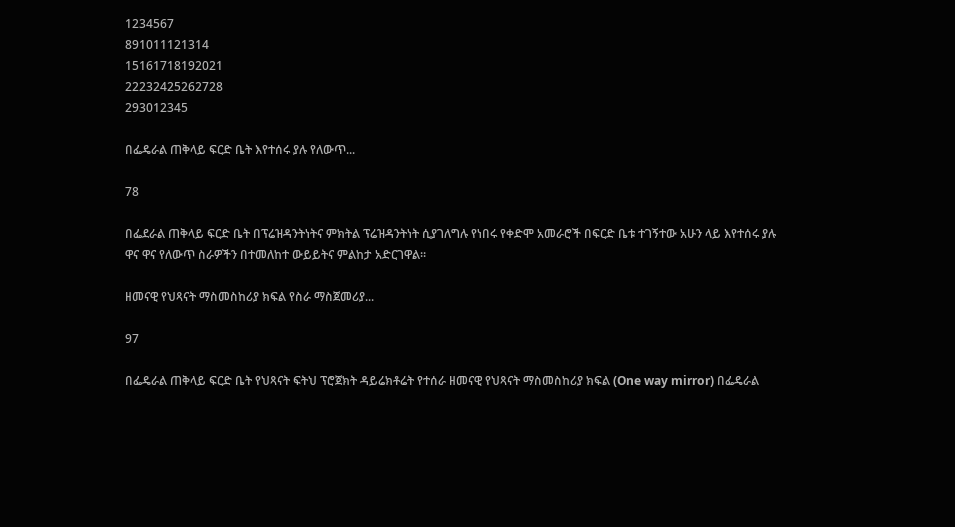1234567
891011121314
15161718192021
22232425262728
293012345

በፌዴራል ጠቅላይ ፍርድ ቤት እየተሰሩ ያሉ የለውጥ...

78

በፌደራል ጠቅላይ ፍርድ ቤት በፕሬዝዳንትነትና ምክትል ፕሬዝዳንትነት ሲያገለግሉ የነበሩ የቀድሞ አመራሮች በፍርድ ቤቱ ተገኝተው አሁን ላይ እየተሰሩ ያሉ ዋና ዋና የለውጥ ስራዎችን በተመለከተ ውይይትና ምልከታ አድርገዋል።

ዘመናዊ የህጻናት ማስመስከሪያ ክፍል የስራ ማስጀመሪያ...

97

በፌዴራል ጠቅላይ ፍርድ ቤት የህጻናት ፍትህ ፕሮጀክት ዳይሬክቶሬት የተሰራ ዘመናዊ የህጻናት ማስመስከሪያ ክፍል (One way mirror) በፌዴራል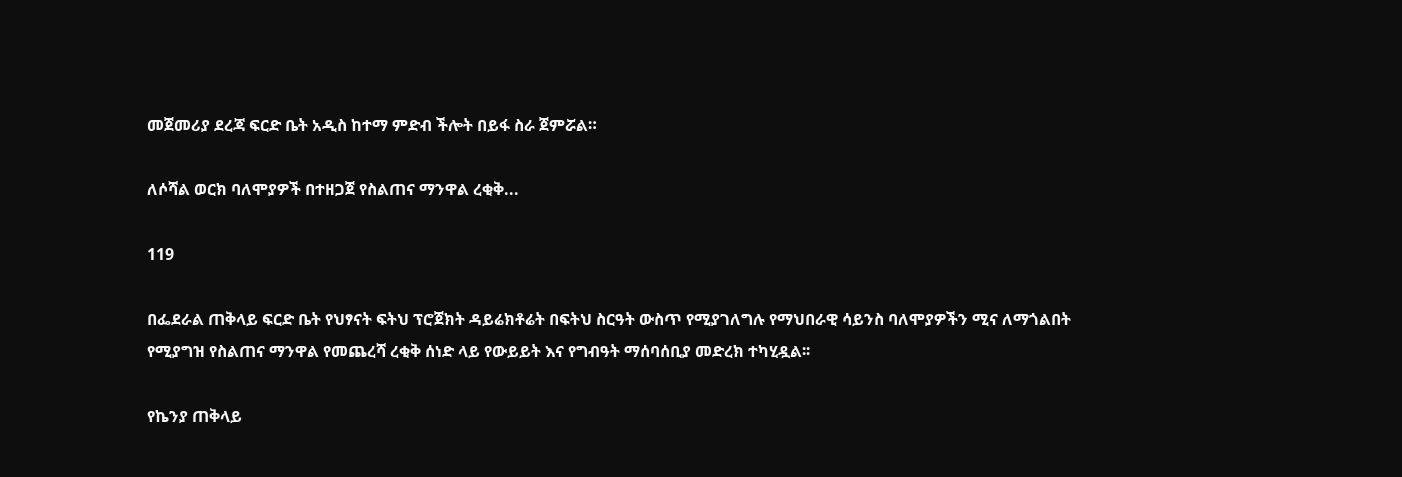መጀመሪያ ደረጃ ፍርድ ቤት አዲስ ከተማ ምድብ ችሎት በይፋ ስራ ጀምሯል።

ለሶሻል ወርክ ባለሞያዎች በተዘጋጀ የስልጠና ማንዋል ረቂቅ...

119

በፌደራል ጠቅላይ ፍርድ ቤት የህፃናት ፍትህ ፕሮጀክት ዳይሬክቶሬት በፍትህ ስርዓት ውስጥ የሚያገለግሉ የማህበራዊ ሳይንስ ባለሞያዎችን ሚና ለማጎልበት የሚያግዝ የስልጠና ማንዋል የመጨረሻ ረቂቅ ሰነድ ላይ የውይይት እና የግብዓት ማሰባሰቢያ መድረክ ተካሂዷል፡፡

የኬንያ ጠቅላይ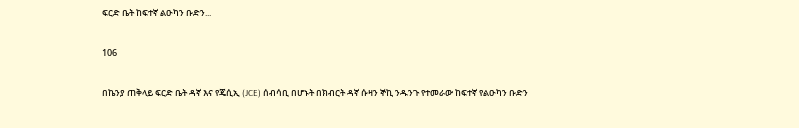ፍርድ ቤት ከፍተኛ ልዑካን ቡድን...

106

በኬንያ ጠቅላይ ፍርድ ቤት ዳኛ እና የጄሲኢ (JCE) ሰብሳቢ በሆኑት በክብርት ዳኛ ሱዛን ኞኪ ንዱንጉ የተመራው ከፍተኛ የልዑካን ቡድን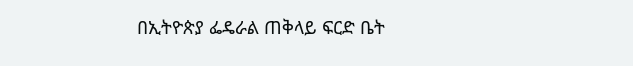በኢትዮጵያ ፌዴራል ጠቅላይ ፍርድ ቤት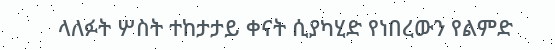ላለፉት ሦስት ተከታታይ ቀናት ሲያካሂድ የነበረውን የልምድ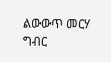ልውውጥ መርሃ ግብር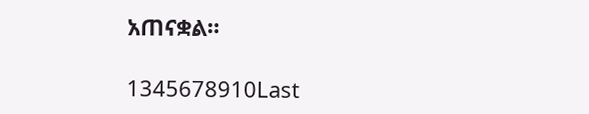አጠናቋል።

1345678910Last